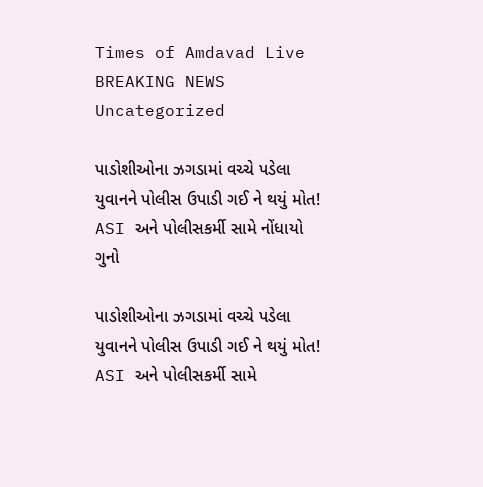Times of Amdavad Live
BREAKING NEWS
Uncategorized

પાડોશીઓના ઝગડામાં વચ્ચે પડેલા યુવાનને પોલીસ ઉપાડી ગઈ ને થયું મોત! ASI અને પોલીસકર્મી સામે નોંધાયો ગુનો

પાડોશીઓના ઝગડામાં વચ્ચે પડેલા યુવાનને પોલીસ ઉપાડી ગઈ ને થયું મોત! ASI અને પોલીસકર્મી સામે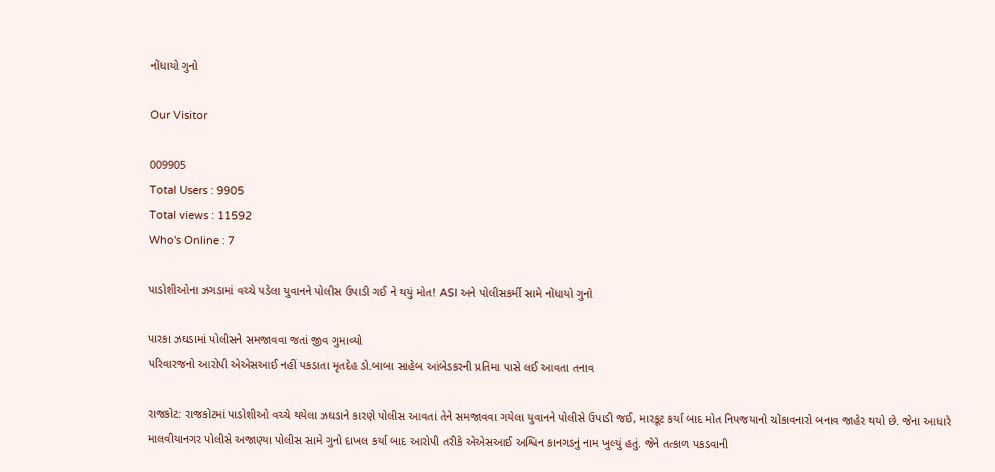નોંધાયો ગુનો

Our Visitor

009905
Total Users : 9905
Total views : 11592
Who's Online : 7

પાડોશીઓના ઝગડામાં વચ્ચે પડેલા યુવાનને પોલીસ ઉપાડી ગઈ ને થયું મોત! ASI અને પોલીસકર્મી સામે નોંધાયો ગુનો

પારકા ઝઘડામાં પોલીસને સમજાવવા જતાં જીવ ગુમાવ્યો
પરિવારજનો આરોપી એએસઆઈ નહીં પકડાતા મૃતદેહ ડો.બાબા સાહેબ આંબેડકરની પ્રતિમા પાસે લઈ આવતા તનાવ

રાજકોટ: રાજકોટમાં પાડોશીઓ વચ્ચે થયેલા ઝઘડાને કારણે પોલીસ આવતાં તેને સમજાવવા ગયેલા યુવાનને પોલીસે ઉપાડી જઈ, મારકૂટ કર્યા બાદ મોત નિપજયાનો ચોંકાવનારો બનાવ જાહેર થયો છે. જેના આધારે માલવીયાનગર પોલીસે અજાણ્યા પોલીસ સામે ગુનો દાખલ કર્યા બાદ આરોપી તરીકે એએસઆઈ અશ્વિન કાનગડનું નામ ખુલ્યું હતું. જેને તત્કાળ પકડવાની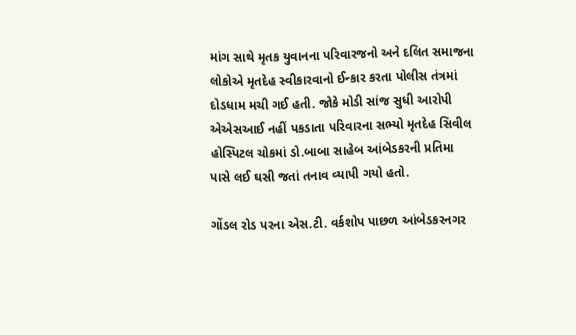માંગ સાથે મૃતક યુવાનના પરિવારજનો અને દલિત સમાજના લોકોએ મૃતદેહ સ્વીકારવાનો ઈન્કાર કરતા પોલીસ તંત્રમાં દોડધામ મચી ગઈ હતી. જોકે મોડી સાંજ સુધી આરોપી એએસઆઈ નહીં પકડાતા પરિવારના સભ્યો મૃતદેહ સિવીલ હોસ્પિટલ ચોકમાં ડો.બાબા સાહેબ આંબેડકરની પ્રતિમા પાસે લઈ ઘસી જતાં તનાવ વ્યાપી ગયો હતો.

ગોંડલ રોડ પરના એસ.ટી. વર્કશોપ પાછળ આંબેડકરનગર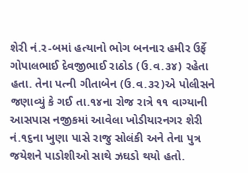શેરી નં.ર-બમાં હત્યાનો ભોગ બનનાર હમીર ઉર્ફે ગોપાલભાઈ દેવજીભાઈ રાઠોડ (ઉ.વ.૩૪) રહેતા હતા. તેના પત્ની ગીતાબેન (ઉ.વ.૩ર)એ પોલીસને જણાવ્યું કે ગઈ તા.૧૪ના રોજ રાત્રે ૧૧ વાગ્યાની આસપાસ નજીકમાં આવેલા ખોડીયારનગર શેરી નં.૧૬ના ખુણા પાસે રાજુ સોલંકી અને તેના પુત્ર જયેશને પાડોશીઓ સાથે ઝઘડો થયો હતો.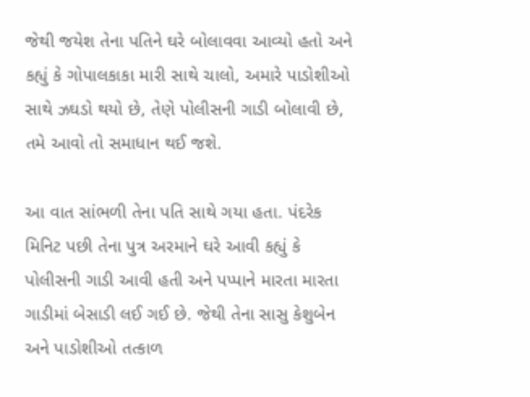જેથી જયેશ તેના પતિને ઘરે બોલાવવા આવ્યો હતો અને કહ્યું કે ગોપાલકાકા મારી સાથે ચાલો, અમારે પાડોશીઓ સાથે ઝઘડો થયો છે, તેણે પોલીસની ગાડી બોલાવી છે, તમે આવો તો સમાધાન થઈ જશે.

આ વાત સાંભળી તેના પતિ સાથે ગયા હતા. પંદરેક મિનિટ પછી તેના પુત્ર અરમાને ઘરે આવી કહ્યું કે પોલીસની ગાડી આવી હતી અને પપ્પાને મારતા મારતા ગાડીમાં બેસાડી લઈ ગઈ છે. જેથી તેના સાસુ કેશુબેન અને પાડોશીઓ તત્કાળ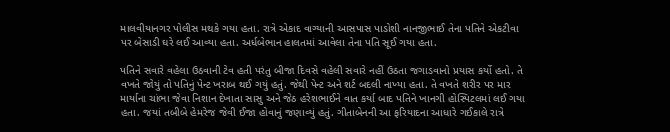માલવીયાનગર પોલીસ મથકે ગયા હતા. રાત્રે એકાદ વાગ્યાની આસપાસ પાડોશી નાનજીભાઈ તેના પતિને એકટીવા પર બેસાડી ઘરે લઈ આવ્યા હતા. અર્ધબેભાન હાલતમાં આવેલા તેના પતિ સૂઈ ગયા હતા.

પતિને સવારે વહેલા ઉઠવાની ટેવ હતી પરંતુ બીજા દિવસે વહેલી સવારે નહીં ઉઠતા જગાડવાનો પ્રયાસ કર્યો હતો. તે વખતે જોયું તો પતિનું પેન્ટ ખરાબ થઈ ગયું હતું. જેથી પેન્ટ અને શર્ટ બદલી નાખ્યા હતા. તે વખતે શરીર પર માર માર્યાના ચાંભા જેવા નિશાન દેખાતા સાસુ અને જેઠ હરેશભાઈને વાત કર્યા બાદ પતિને ખાનગી હોસ્પિટલમાં લઈ ગયા હતા. જયાં તબીબે હેમરેજ જેવી ઈજા હોવાનું જણાવ્યું હતું. ગીતાબેનની આ ફરિયાદના આધારે ગઈકાલે રાત્રે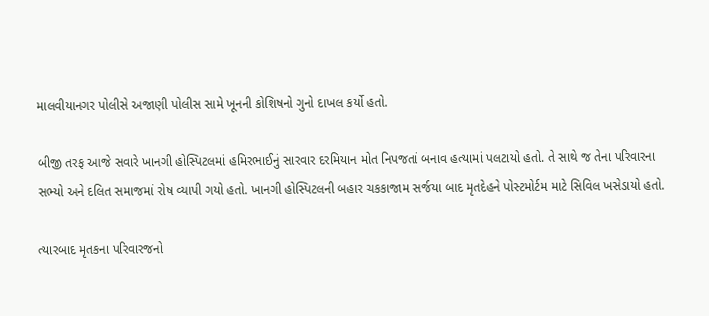માલવીયાનગર પોલીસે અજાણી પોલીસ સામે ખૂનની કોશિષનો ગુનો દાખલ કર્યો હતો.

બીજી તરફ આજે સવારે ખાનગી હોસ્પિટલમાં હમિરભાઈનું સારવાર દરમિયાન મોત નિપજતાં બનાવ હત્યામાં પલટાયો હતો. તે સાથે જ તેના પરિવારના સભ્યો અને દલિત સમાજમાં રોષ વ્યાપી ગયો હતો. ખાનગી હોસ્પિટલની બહાર ચકકાજામ સર્જયા બાદ મૃતદેહને પોસ્ટમોર્ટમ માટે સિવિલ ખસેડાયો હતો.

ત્યારબાદ મૃતકના પરિવારજનો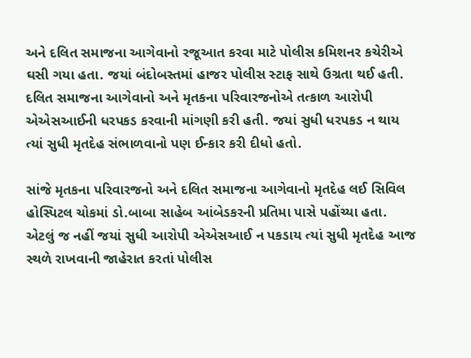અને દલિત સમાજના આગેવાનો રજૂઆત કરવા માટે પોલીસ કમિશનર કચેરીએ ઘસી ગયા હતા. જયાં બંદોબસ્તમાં હાજર પોલીસ સ્ટાફ સાથે ઉગ્રતા થઈ હતી. દલિત સમાજના આગેવાનો અને મૃતકના પરિવારજનોએ તત્કાળ આરોપી એએસઆઈની ધરપકડ કરવાની માંગણી કરી હતી. જયાં સુધી ધરપકડ ન થાય ત્યાં સુધી મૃતદેહ સંભાળવાનો પણ ઈન્કાર કરી દીધો હતો.

સાંજે મૃતકના પરિવારજનો અને દલિત સમાજના આગેવાનો મૃતદેહ લઈ સિવિલ હોસ્પિટલ ચોકમાં ડો.બાબા સાહેબ આંબેડકરની પ્રતિમા પાસે પહોંચ્યા હતા. એટલું જ નહીં જયાં સુધી આરોપી એએસઆઈ ન પકડાય ત્યાં સુધી મૃતદેહ આજ સ્થળે રાખવાની જાહેરાત કરતાં પોલીસ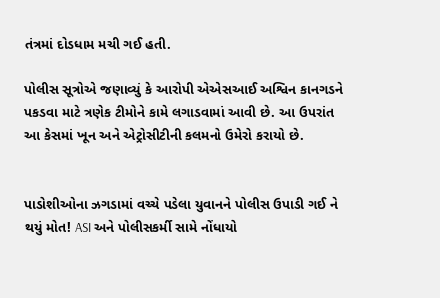તંત્રમાં દોડધામ મચી ગઈ હતી.

પોલીસ સૂત્રોએ જણાવ્યું કે આરોપી એએસઆઈ અશ્વિન કાનગડને પકડવા માટે ત્રણેક ટીમોને કામે લગાડવામાં આવી છે. આ ઉપરાંત આ કેસમાં ખૂન અને એટ્રોસીટીની કલમનો ઉમેરો કરાયો છે.


પાડોશીઓના ઝગડામાં વચ્ચે પડેલા યુવાનને પોલીસ ઉપાડી ગઈ ને થયું મોત! ASI અને પોલીસકર્મી સામે નોંધાયો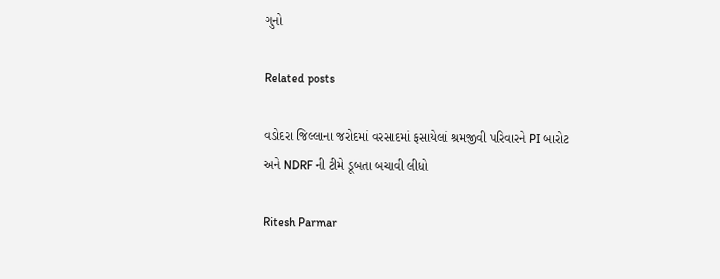ગુનો

Related posts

વડોદરા જિલ્લાના જરોદમાં વરસાદમાં ફસાયેલાં શ્રમજીવી પરિવારને PI બારોટ અને NDRF ની ટીમે ડૂબતા બચાવી લીધો

Ritesh Parmar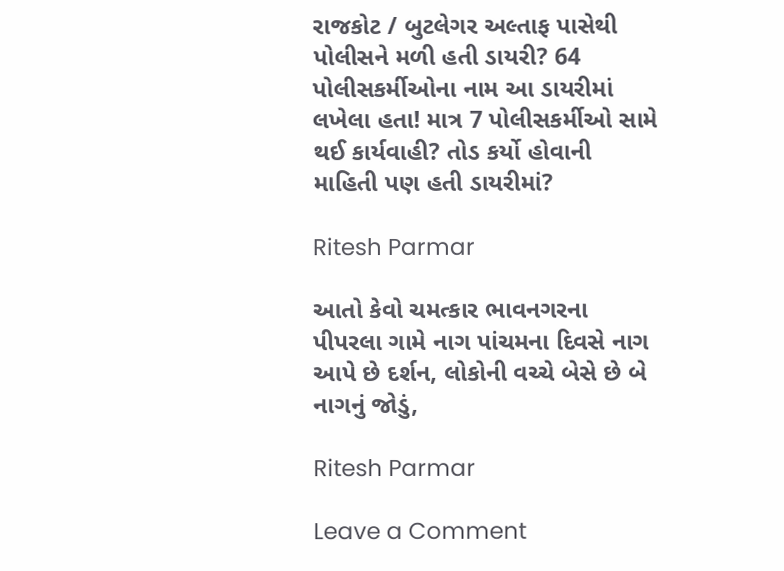રાજકોટ / બુટલેગર અલ્તાફ પાસેથી પોલીસને મળી હતી ડાયરી? 64 પોલીસકર્મીઓના નામ આ ડાયરીમાં લખેલા હતા! માત્ર 7 પોલીસકર્મીઓ સામે થઈ કાર્યવાહી? તોડ કર્યો હોવાની માહિતી પણ હતી ડાયરીમાં?

Ritesh Parmar

આતો કેવો ચમત્કાર ભાવનગરના પીપરલા ગામે નાગ પાંચમના દિવસે નાગ આપે છે દર્શન, લોકોની વચ્ચે બેસે છે બે નાગનું જોડું,

Ritesh Parmar

Leave a Comment